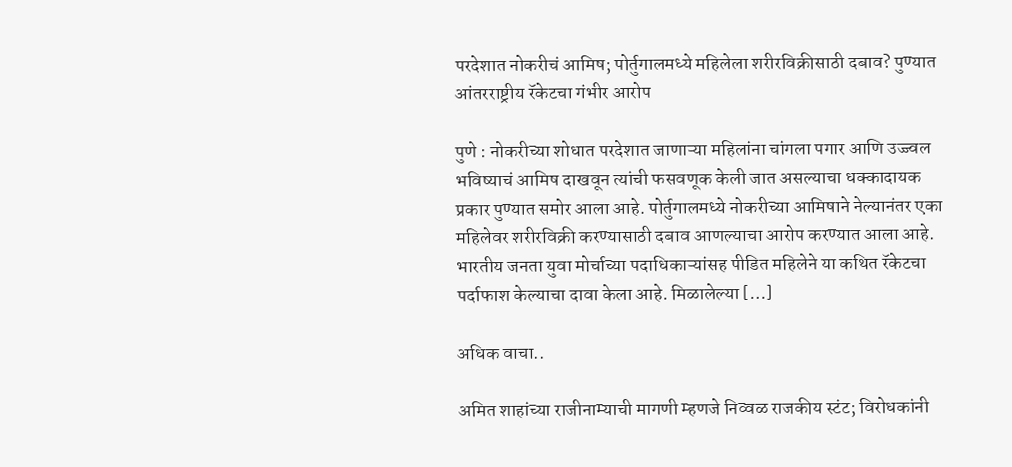परदेशात नोकरीचं आमिष; पोर्तुगालमध्ये महिलेला शरीरविक्रीसाठी दबाव? पुण्यात आंतरराष्ट्रीय रॅकेटचा गंभीर आरोप

पुणे : नोकरीच्या शोधात परदेशात जाणाऱ्या महिलांना चांगला पगार आणि उज्ज्वल भविष्याचं आमिष दाखवून त्यांची फसवणूक केली जात असल्याचा धक्कादायक प्रकार पुण्यात समोर आला आहे. पोर्तुगालमध्ये नोकरीच्या आमिषाने नेल्यानंतर एका महिलेवर शरीरविक्री करण्यासाठी दबाव आणल्याचा आरोप करण्यात आला आहे. भारतीय जनता युवा मोर्चाच्या पदाधिकाऱ्यांसह पीडित महिलेने या कथित रॅकेटचा पर्दाफाश केल्याचा दावा केला आहे. मिळालेल्या […]

अधिक वाचा..

अमित शाहांच्या राजीनाम्याची मागणी म्हणजे निव्वळ राजकीय स्टंट; विरोधकांनी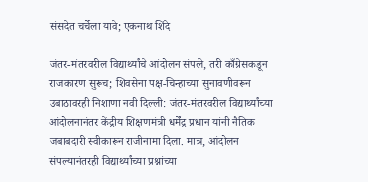संसदेत चर्चेला यावे; एकनाथ शिंदे

जंतर-मंतरवरील विद्यार्थ्यांचे आंदोलन संपले, तरी काँग्रेसकडून राजकारण सुरूच; शिवसेना पक्ष-चिन्हाच्या सुनावणीवरून उबाठावरही निशाणा नवी दिल्ली: जंतर-मंतरवरील विद्यार्थ्यांच्या आंदोलनानंतर केंद्रीय शिक्षणमंत्री धर्मेंद्र प्रधान यांनी नैतिक जबाबदारी स्वीकारून राजीनामा दिला. मात्र, आंदोलन संपल्यानंतरही विद्यार्थ्यांच्या प्रश्नांच्या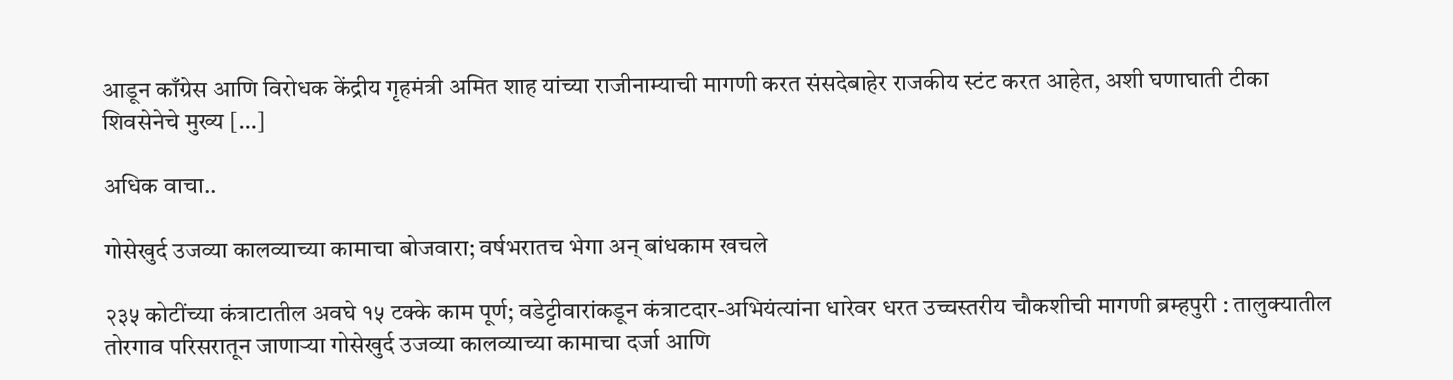आडून काँग्रेस आणि विरोधक केंद्रीय गृहमंत्री अमित शाह यांच्या राजीनाम्याची मागणी करत संसदेबाहेर राजकीय स्टंट करत आहेत, अशी घणाघाती टीका शिवसेनेचे मुख्य […]

अधिक वाचा..

गोसेखुर्द उजव्या कालव्याच्या कामाचा बोजवारा; वर्षभरातच भेगा अन् बांधकाम खचले

२३५ कोटींच्या कंत्राटातील अवघे १५ टक्के काम पूर्ण; वडेट्टीवारांकडून कंत्राटदार-अभियंत्यांना धारेवर धरत उच्चस्तरीय चौकशीची मागणी ब्रम्हपुरी : तालुक्यातील तोरगाव परिसरातून जाणाऱ्या गोसेखुर्द उजव्या कालव्याच्या कामाचा दर्जा आणि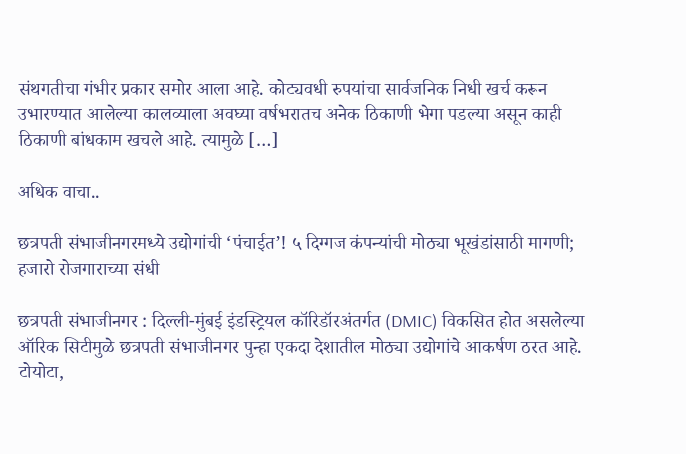संथगतीचा गंभीर प्रकार समोर आला आहे. कोट्यवधी रुपयांचा सार्वजनिक निधी खर्च करून उभारण्यात आलेल्या कालव्याला अवघ्या वर्षभरातच अनेक ठिकाणी भेगा पडल्या असून काही ठिकाणी बांधकाम खचले आहे. त्यामुळे […]

अधिक वाचा..

छत्रपती संभाजीनगरमध्ये उद्योगांची ‘पंचाईत’! ५ दिग्गज कंपन्यांची मोठ्या भूखंडांसाठी मागणी; हजारो रोजगाराच्या संधी

छत्रपती संभाजीनगर : दिल्ली-मुंबई इंडस्ट्रियल कॉरिडॉरअंतर्गत (DMIC) विकसित होत असलेल्या ऑरिक सिटीमुळे छत्रपती संभाजीनगर पुन्हा एकदा देशातील मोठ्या उद्योगांचे आकर्षण ठरत आहे. टोयोटा,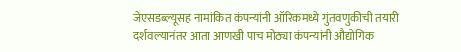जेएसडब्ल्यूसह नामांकित कंपन्यांनी ऑरिकमध्ये गुंतवणुकीची तयारी दर्शवल्यानंतर आता आणखी पाच मोठ्या कंपन्यांनी औद्योगिक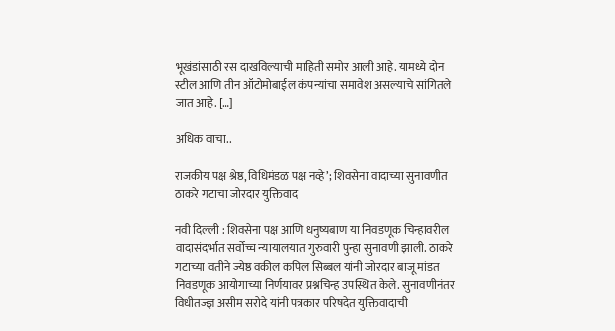भूखंडांसाठी रस दाखविल्याची माहिती समोर आली आहे. यामध्ये दोन स्टील आणि तीन ऑटोमोबाईल कंपन्यांचा समावेश असल्याचे सांगितले जात आहे. […]

अधिक वाचा..

राजकीय पक्ष श्रेष्ठ, विधिमंडळ पक्ष नव्हे’; शिवसेना वादाच्या सुनावणीत ठाकरे गटाचा जोरदार युक्तिवाद

नवी दिल्ली : शिवसेना पक्ष आणि धनुष्यबाण या निवडणूक चिन्हावरील वादासंदर्भात सर्वोच्च न्यायालयात गुरुवारी पुन्हा सुनावणी झाली. ठाकरे गटाच्या वतीने ज्येष्ठ वकील कपिल सिब्बल यांनी जोरदार बाजू मांडत निवडणूक आयोगाच्या निर्णयावर प्रश्नचिन्ह उपस्थित केले. सुनावणीनंतर विधीतज्ज्ञ असीम सरोदे यांनी पत्रकार परिषदेत युक्तिवादाची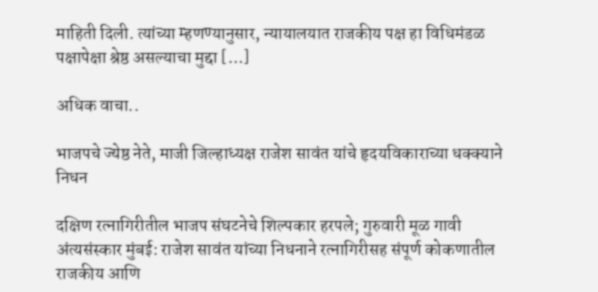माहिती दिली. त्यांच्या म्हणण्यानुसार, न्यायालयात राजकीय पक्ष हा विधिमंडळ पक्षापेक्षा श्रेष्ठ असल्याचा मुद्दा […]

अधिक वाचा..

भाजपचे ज्येष्ठ नेते, माजी जिल्हाध्यक्ष राजेश सावंत यांचे हृदयविकाराच्या धक्क्याने निधन

दक्षिण रत्नागिरीतील भाजप संघटनेचे शिल्पकार हरपले; गुरुवारी मूळ गावी अंत्यसंस्कार मुंबई: राजेश सावंत यांच्या निधनाने रत्नागिरीसह संपूर्ण कोकणातील राजकीय आणि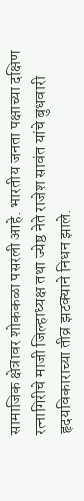सामाजिक क्षेत्रावर शोककळा पसरली आहे. भारतीय जनता पक्षाच्या दक्षिण रत्नागिरीचे माजी जिल्हाध्यक्ष तथा ज्येष्ठ नेते राजेश सावंत यांचे बुधवारी हृदयविकाराच्या तीव्र झटक्याने निधन झाले.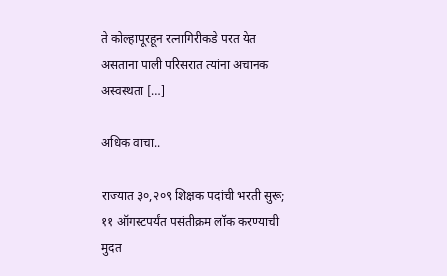ते कोल्हापूरहून रत्नागिरीकडे परत येत असताना पाली परिसरात त्यांना अचानक अस्वस्थता […]

अधिक वाचा..

राज्यात ३०,२०९ शिक्षक पदांची भरती सुरू; ११ ऑगस्टपर्यंत पसंतीक्रम लॉक करण्याची मुदत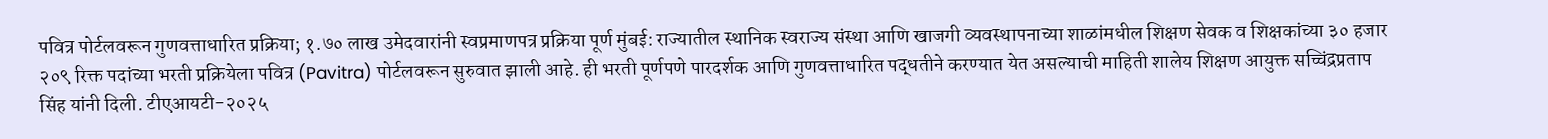पवित्र पोर्टलवरून गुणवत्ताधारित प्रक्रिया; १.७० लाख उमेदवारांनी स्वप्रमाणपत्र प्रक्रिया पूर्ण मुंबई: राज्यातील स्थानिक स्वराज्य संस्था आणि खाजगी व्यवस्थापनाच्या शाळांमधील शिक्षण सेवक व शिक्षकांच्या ३० हजार २०९ रिक्त पदांच्या भरती प्रक्रियेला पवित्र (Pavitra) पोर्टलवरून सुरुवात झाली आहे. ही भरती पूर्णपणे पारदर्शक आणि गुणवत्ताधारित पद्धतीने करण्यात येत असल्याची माहिती शालेय शिक्षण आयुक्त सच्चिंद्रप्रताप सिंह यांनी दिली. टीएआयटी-२०२५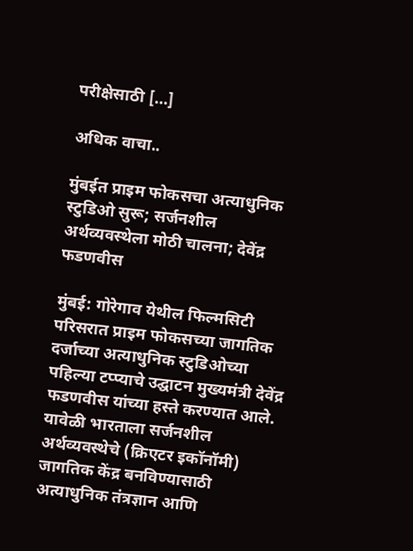परीक्षेसाठी […]

अधिक वाचा..

मुंबईत प्राइम फोकसचा अत्याधुनिक स्टुडिओ सुरू; सर्जनशील अर्थव्यवस्थेला मोठी चालना; देवेंद्र फडणवीस

मुंबई: गोरेगाव येथील फिल्मसिटी परिसरात प्राइम फोकसच्या जागतिक दर्जाच्या अत्याधुनिक स्टुडिओच्या पहिल्या टप्प्याचे उद्घाटन मुख्यमंत्री देवेंद्र फडणवीस यांच्या हस्ते करण्यात आले. यावेळी भारताला सर्जनशील अर्थव्यवस्थेचे (क्रिएटर इकॉनॉमी) जागतिक केंद्र बनविण्यासाठी अत्याधुनिक तंत्रज्ञान आणि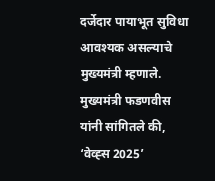दर्जेदार पायाभूत सुविधा आवश्यक असल्याचे मुख्यमंत्री म्हणाले. मुख्यमंत्री फडणवीस यांनी सांगितले की, ‘वेव्ह्स 2025’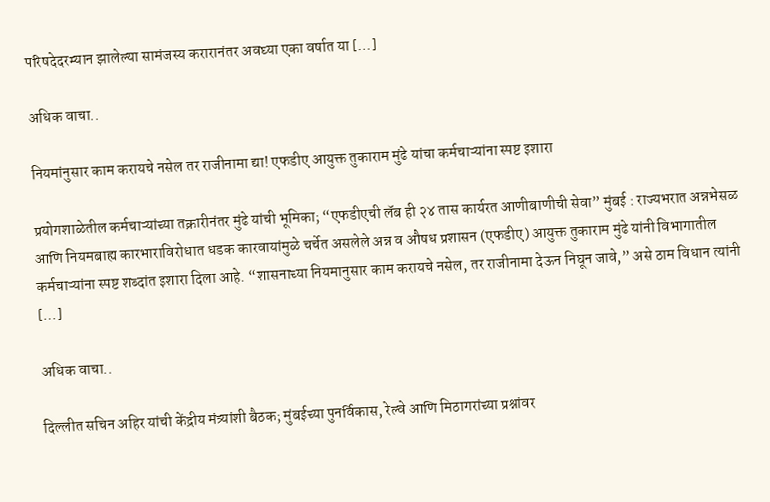परिषदेदरम्यान झालेल्या सामंजस्य करारानंतर अवघ्या एका वर्षात या […]

अधिक वाचा..

नियमांनुसार काम करायचे नसेल तर राजीनामा द्या! एफडीए आयुक्त तुकाराम मुंढे यांचा कर्मचाऱ्यांना स्पष्ट इशारा

प्रयोगशाळेतील कर्मचाऱ्यांच्या तक्रारीनंतर मुंढे यांची भूमिका; “एफडीएची लॅब ही २४ तास कार्यरत आणीबाणीची सेवा” मुंबई : राज्यभरात अन्नभेसळ आणि नियमबाह्य कारभाराविरोधात धडक कारवायांमुळे चर्चेत असलेले अन्न व औषध प्रशासन (एफडीए) आयुक्त तुकाराम मुंढे यांनी विभागातील कर्मचाऱ्यांना स्पष्ट शब्दांत इशारा दिला आहे. “शासनाच्या नियमानुसार काम करायचे नसेल, तर राजीनामा देऊन निघून जावे,” असे ठाम विधान त्यांनी […]

अधिक वाचा..

दिल्लीत सचिन अहिर यांची केंद्रीय मंत्र्यांशी बैठक; मुंबईच्या पुनर्विकास, रेल्वे आणि मिठागरांच्या प्रश्नांवर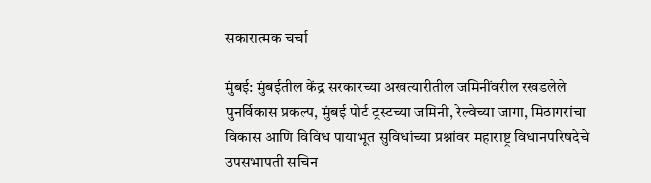सकारात्मक चर्चा

मुंबई: मुंबईतील केंद्र सरकारच्या अखत्यारीतील जमिनींवरील रखडलेले पुनर्विकास प्रकल्प, मुंबई पोर्ट ट्रस्टच्या जमिनी, रेल्वेच्या जागा, मिठागरांचा विकास आणि विविध पायाभूत सुविधांच्या प्रश्नांवर महाराष्ट्र विधानपरिषदेचे उपसभापती सचिन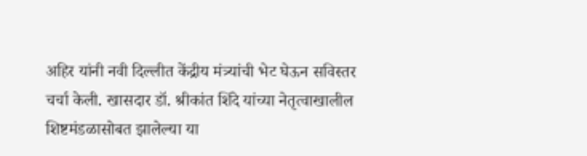अहिर यांनी नवी दिल्लीत केंद्रीय मंत्र्यांची भेट घेऊन सविस्तर चर्चा केली. खासदार डॉ. श्रीकांत शिंदे यांच्या नेतृत्वाखालील शिष्टमंडळासोबत झालेल्या या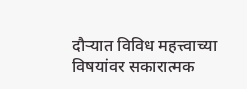दौऱ्यात विविध महत्त्वाच्या विषयांवर सकारात्मक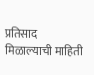प्रतिसाद मिळाल्याची माहिती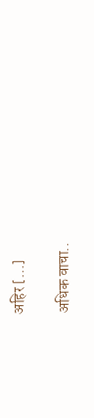अहिर […]

अधिक वाचा..